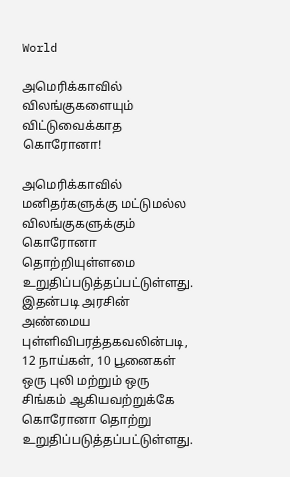World

அமெரிக்காவில் விலங்குகளையும் விட்டுவைக்காத கொரோனா!

அமெரிக்காவில் மனிதர்களுக்கு மட்டுமல்ல விலங்குகளுக்கும் கொரோனா தொற்றியுள்ளமை உறுதிப்படுத்தப்பட்டுள்ளது.
இதன்படி அரசின் அண்மைய புள்ளிவிபரத்தகவலின்படி,
12 நாய்கள், 10 பூனைகள் ஒரு புலி மற்றும் ஒரு சிங்கம் ஆகியவற்றுக்கே கொரோனா தொற்று உறுதிப்படுத்தப்பட்டுள்ளது.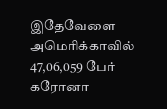இதேவேளை அமெரிக்காவில் 47,06,059 பேர் கரோனா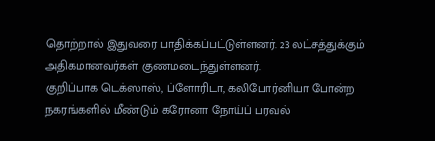தொற்றால் இதுவரை பாதிக்கப்பட்டுள்ளனர். 23 லட்சத்துக்கும் அதிகமானவர்கள் குணமடைந்துள்ளனர்.
குறிப்பாக டெக்ஸாஸ், ப்ளோரிடா, கலிபோர்னியா போன்ற நகரங்களில் மீண்டும் கரோனா நோய்ப் பரவல்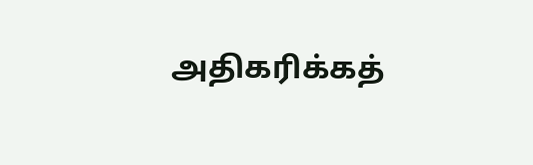அதிகரிக்கத்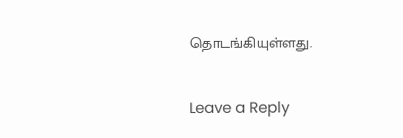தொடங்கியுள்ளது.

Leave a Reply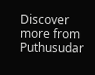Discover more from Puthusudar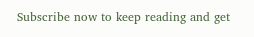Subscribe now to keep reading and get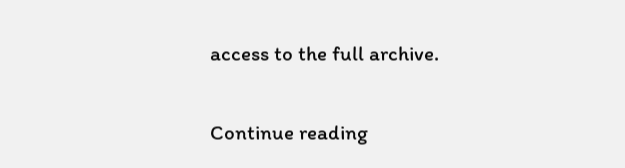access to the full archive.

Continue reading